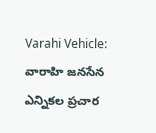Varahi Vehicle: వారాహి జనసేన ఎన్నికల ప్రచార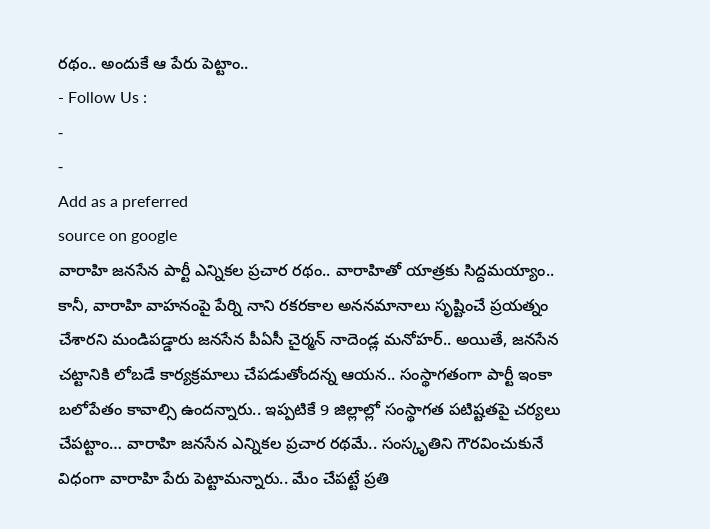రథం.. అందుకే ఆ పేరు పెట్టాం..
- Follow Us :
-
-
Add as a preferred
source on google
వారాహి జనసేన పార్టీ ఎన్నికల ప్రచార రథం.. వారాహితో యాత్రకు సిద్దమయ్యాం.. కానీ, వారాహి వాహనంపై పేర్ని నాని రకరకాల అననమానాలు సృష్టించే ప్రయత్నం చేశారని మండిపడ్డారు జనసేన పీఏసీ చైర్మన్ నాదెండ్ల మనోహర్.. అయితే, జనసేన చట్టానికి లోబడే కార్యక్రమాలు చేపడుతోందన్న ఆయన.. సంస్థాగతంగా పార్టీ ఇంకా బలోపేతం కావాల్సి ఉందన్నారు.. ఇప్పటికే 9 జిల్లాల్లో సంస్థాగత పటిష్టతపై చర్యలు చేపట్టాం… వారాహి జనసేన ఎన్నికల ప్రచార రథమే.. సంస్కృతిని గౌరవించుకునే విధంగా వారాహి పేరు పెట్టామన్నారు.. మేం చేపట్టే ప్రతి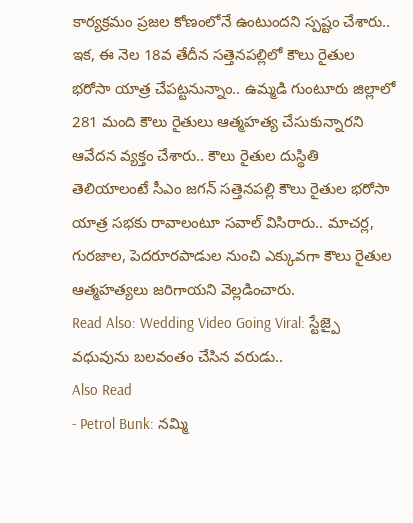కార్యక్రమం ప్రజల కోణంలోనే ఉంటుందని స్పష్టం చేశారు.. ఇక, ఈ నెల 18వ తేదీన సత్తెనపల్లిలో కౌలు రైతుల భరోసా యాత్ర చేపట్టనున్నాం.. ఉమ్మడి గుంటూరు జిల్లాలో 281 మంది కౌలు రైతులు ఆత్మహత్య చేసుకున్నారని ఆవేదన వ్యక్తం చేశారు.. కౌలు రైతుల దుస్థితి తెలియాలంటే సీఎం జగన్ సత్తెనపల్లి కౌలు రైతుల భరోసా యాత్ర సభకు రావాలంటూ సవాల్ విసిరారు.. మాచర్ల, గురజాల, పెదరూరపాడుల నుంచి ఎక్కువగా కౌలు రైతుల ఆత్మహత్యలు జరిగాయని వెల్లడించారు.
Read Also: Wedding Video Going Viral: స్టేజ్పై వధువును బలవంతం చేసిన వరుడు..
Also Read
- Petrol Bunk: నమ్మి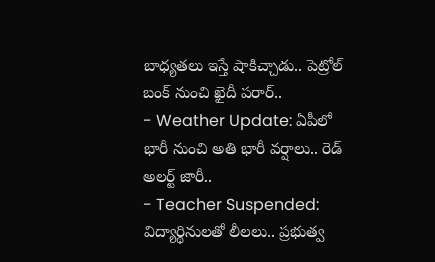బాధ్యతలు ఇస్తే షాకిచ్చాడు.. పెట్రోల్ బంక్ నుంచి ఖైదీ పరార్..
- Weather Update: ఏపీలో భారీ నుంచి అతి భారీ వర్షాలు.. రెడ్ అలర్ట్ జారీ..
- Teacher Suspended: విద్యార్థినులతో లీలలు.. ప్రభుత్వ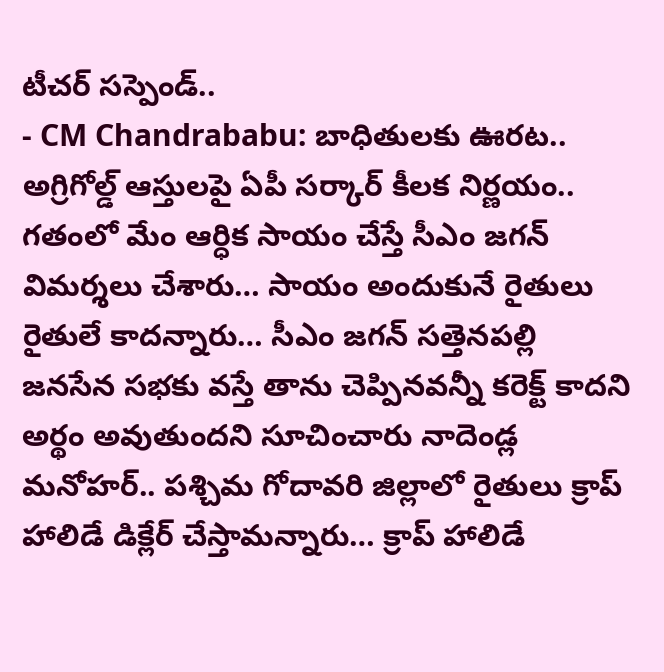టీచర్ సస్పెండ్..
- CM Chandrababu: బాధితులకు ఊరట.. అగ్రిగోల్డ్ ఆస్తులపై ఏపీ సర్కార్ కీలక నిర్ణయం..
గతంలో మేం ఆర్ధిక సాయం చేస్తే సీఎం జగన్ విమర్శలు చేశారు… సాయం అందుకునే రైతులు రైతులే కాదన్నారు… సీఎం జగన్ సత్తెనపల్లి జనసేన సభకు వస్తే తాను చెప్పినవన్నీ కరెక్ట్ కాదని అర్థం అవుతుందని సూచించారు నాదెండ్ల మనోహర్.. పశ్చిమ గోదావరి జిల్లాలో రైతులు క్రాప్ హాలిడే డిక్లేర్ చేస్తామన్నారు… క్రాప్ హాలిడే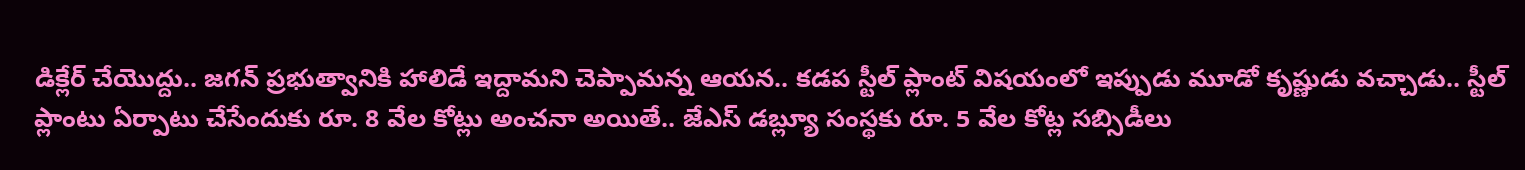డిక్లేర్ చేయొద్దు.. జగన్ ప్రభుత్వానికి హాలిడే ఇద్దామని చెప్పామన్న ఆయన.. కడప స్టీల్ ప్లాంట్ విషయంలో ఇప్పుడు మూడో కృష్ణుడు వచ్చాడు.. స్టీల్ ప్లాంటు ఏర్పాటు చేసేందుకు రూ. 8 వేల కోట్లు అంచనా అయితే.. జేఎస్ డబ్ల్యూ సంస్థకు రూ. 5 వేల కోట్ల సబ్సిడీలు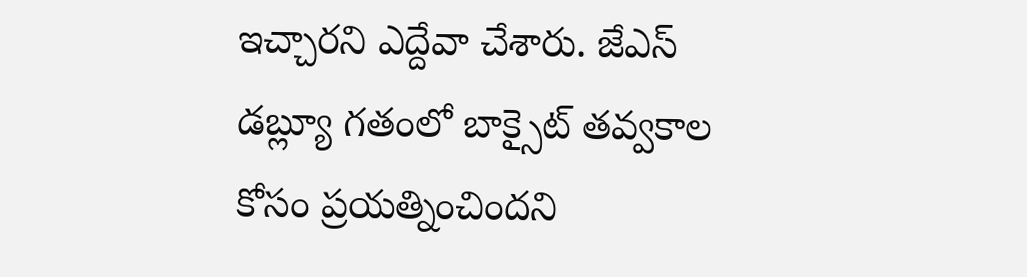ఇచ్చారని ఎద్దేవా చేశారు. జేఎస్ డబ్ల్యూ గతంలో బాక్సైట్ తవ్వకాల కోసం ప్రయత్నించిందని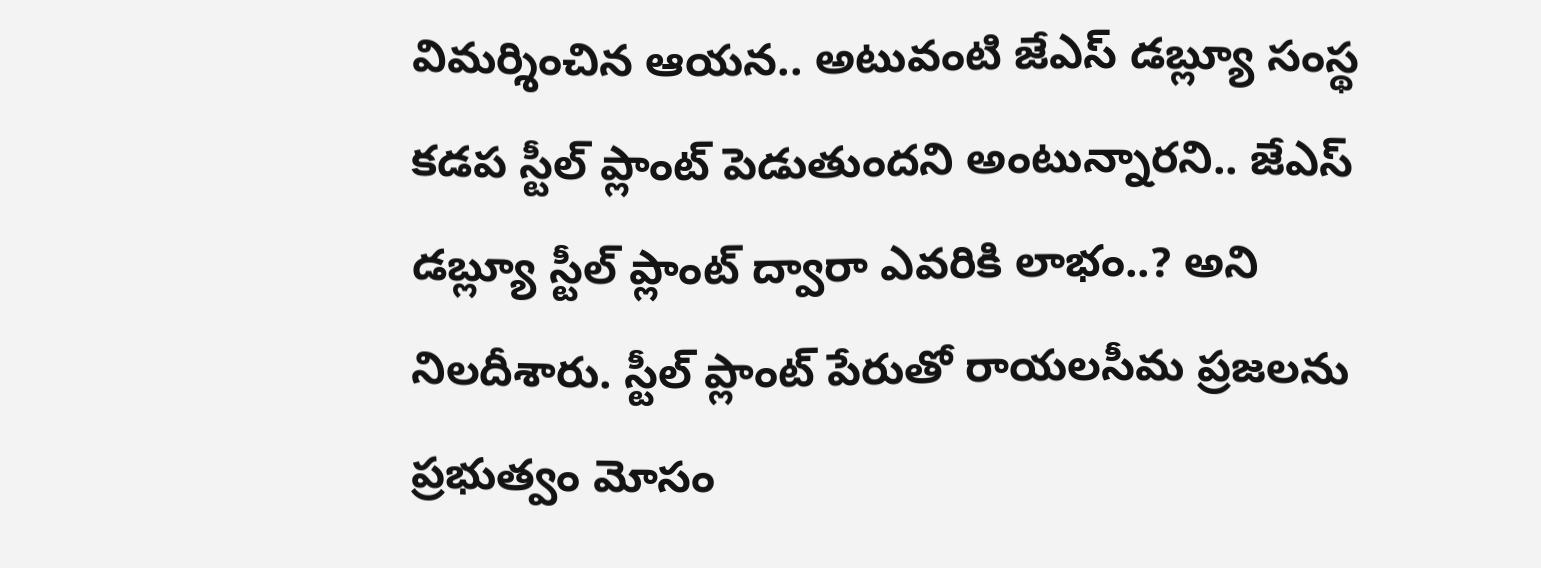విమర్శించిన ఆయన.. అటువంటి జేఎస్ డబ్ల్యూ సంస్థ కడప స్టీల్ ప్లాంట్ పెడుతుందని అంటున్నారని.. జేఎస్ డబ్ల్యూ స్టీల్ ప్లాంట్ ద్వారా ఎవరికి లాభం..? అని నిలదీశారు. స్టీల్ ప్లాంట్ పేరుతో రాయలసీమ ప్రజలను ప్రభుత్వం మోసం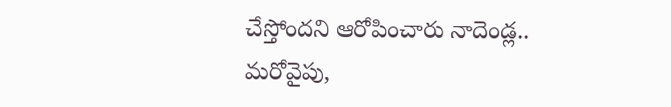చేస్తోందని ఆరోపించారు నాదెండ్ల..
మరోవైపు,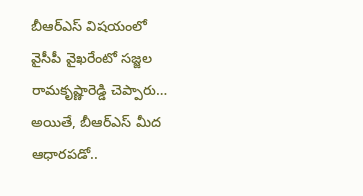బీఆర్ఎస్ విషయంలో వైసీపీ వైఖరేంటో సజ్జల రామకృష్ణారెడ్డి చెప్పారు… అయితే, బీఆర్ఎస్ మీద ఆధారపడో..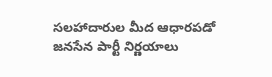సలహాదారుల మీద ఆధారపడో జనసేన పార్టీ నిర్ణయాలు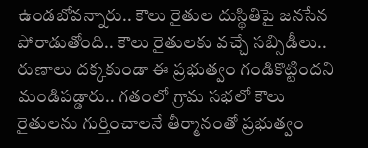ఉండబోవన్నారు.. కౌలు రైతుల దుస్థితిపై జనసేన పోరాడుతోంది.. కౌలు రైతులకు వచ్చే సబ్సిడీలు.. రుణాలు దక్కకుండా ఈ ప్రభుత్వం గండికొట్టిందని మండిపడ్డారు.. గతంలో గ్రామ సభలో కౌలు రైతులను గుర్తించాలనే తీర్మానంతో ప్రభుత్వం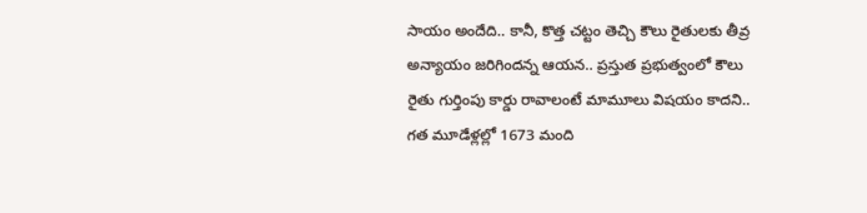సాయం అందేది.. కానీ, కొత్త చట్టం తెచ్చి కౌలు రైతులకు తీవ్ర అన్యాయం జరిగిందన్న ఆయన.. ప్రస్తుత ప్రభుత్వంలో కౌలు రైతు గుర్తింపు కార్డు రావాలంటే మామూలు విషయం కాదని.. గత మూడేళ్లల్లో 1673 మంది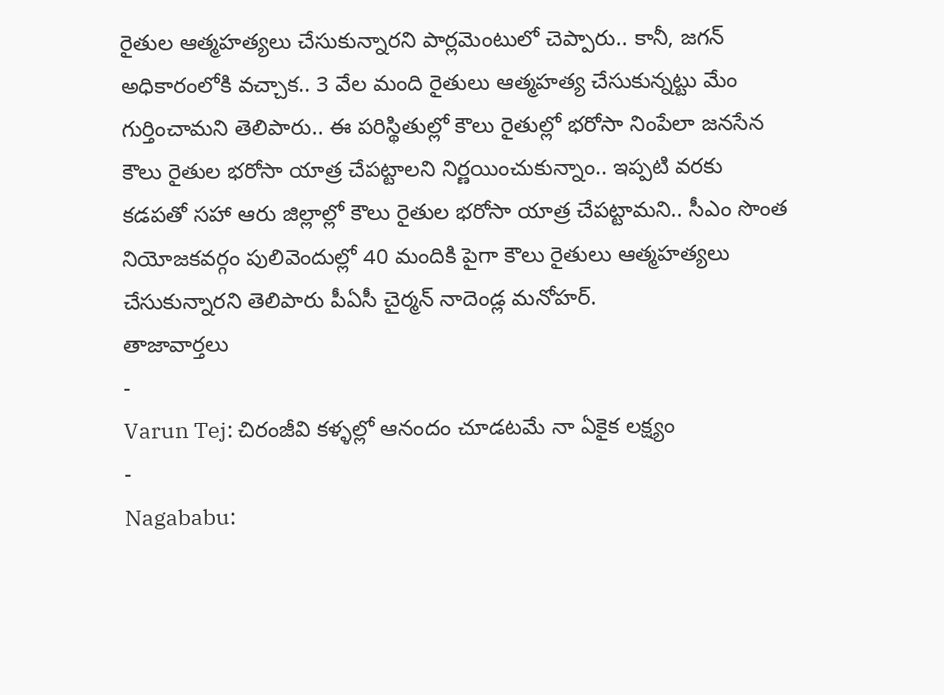రైతుల ఆత్మహత్యలు చేసుకున్నారని పార్లమెంటులో చెప్పారు.. కానీ, జగన్ అధికారంలోకి వచ్చాక.. 3 వేల మంది రైతులు ఆత్మహత్య చేసుకున్నట్టు మేం గుర్తించామని తెలిపారు.. ఈ పరిస్థితుల్లో కౌలు రైతుల్లో భరోసా నింపేలా జనసేన కౌలు రైతుల భరోసా యాత్ర చేపట్టాలని నిర్ణయించుకున్నాం.. ఇప్పటి వరకు కడపతో సహా ఆరు జిల్లాల్లో కౌలు రైతుల భరోసా యాత్ర చేపట్టామని.. సీఎం సొంత నియోజకవర్గం పులివెందుల్లో 40 మందికి పైగా కౌలు రైతులు ఆత్మహత్యలు చేసుకున్నారని తెలిపారు పీఏసీ చైర్మన్ నాదెండ్ల మనోహర్.
తాజావార్తలు
-
Varun Tej: చిరంజీవి కళ్ళల్లో ఆనందం చూడటమే నా ఏకైక లక్ష్యం
-
Nagababu: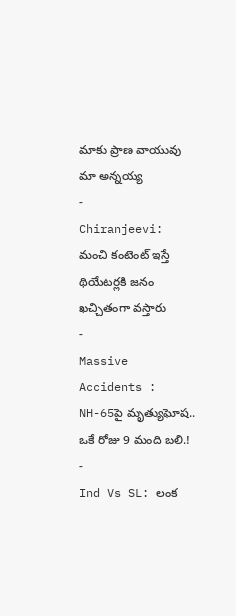మాకు ప్రాణ వాయువు మా అన్నయ్య
-
Chiranjeevi: మంచి కంటెంట్ ఇస్తే థియేటర్లకి జనం ఖచ్చితంగా వస్తారు
-
Massive Accidents : NH-65పై మృత్యుఘోష.. ఒకే రోజు 9 మంది బలి.!
-
Ind Vs SL: లంక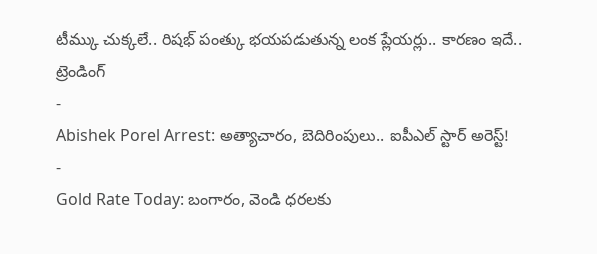టీమ్కు చుక్కలే.. రిషభ్ పంత్కు భయపడుతున్న లంక ప్లేయర్లు.. కారణం ఇదే..
ట్రెండింగ్
-
Abishek Porel Arrest: అత్యాచారం, బెదిరింపులు.. ఐపీఎల్ స్టార్ అరెస్ట్!
-
Gold Rate Today: బంగారం, వెండి ధరలకు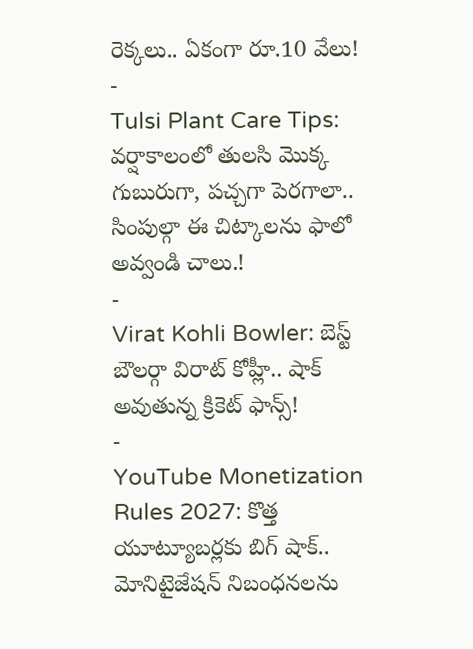రెక్కలు.. ఏకంగా రూ.10 వేలు!
-
Tulsi Plant Care Tips: వర్షాకాలంలో తులసి మొక్క గుబురుగా, పచ్చగా పెరగాలా.. సింపుల్గా ఈ చిట్కాలను ఫాలో అవ్వండి చాలు.!
-
Virat Kohli Bowler: బెస్ట్ బౌలర్గా విరాట్ కోహ్లీ.. షాక్ అవుతున్న క్రికెట్ ఫాన్స్!
-
YouTube Monetization Rules 2027: కొత్త యూట్యూబర్లకు బిగ్ షాక్.. మోనిటైజేషన్ నిబంధనలను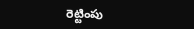రెట్టింపు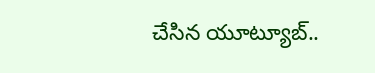చేసిన యూట్యూబ్..